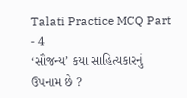Talati Practice MCQ Part - 4
‘સૌજન્ય’ કયા સાહિત્યકારનું ઉપનામ છે ?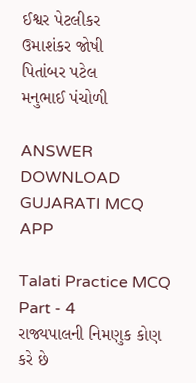ઈશ્વર પેટલીકર
ઉમાશંકર જોષી
પિતાંબર પટેલ
મનુભાઈ પંચોળી

ANSWER DOWNLOAD GUJARATI MCQ APP

Talati Practice MCQ Part - 4
રાજ્યપાલની નિમણુક કોણ કરે છે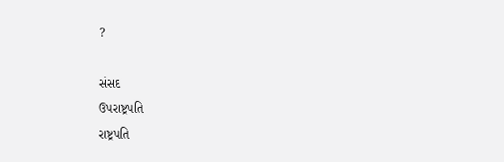?

સંસદ
ઉપરાષ્ટ્રપતિ
રાષ્ટ્રપતિ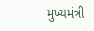મુખ્યમંત્રી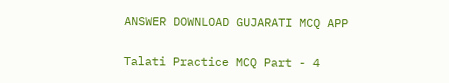ANSWER DOWNLOAD GUJARATI MCQ APP

Talati Practice MCQ Part - 4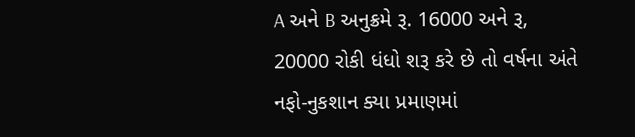A અને B અનુક્રમે રૂ. 16000 અને રૂ, 20000 રોકી ધંધો શરૂ કરે છે તો વર્ષના અંતે નફો-નુકશાન ક્યા પ્રમાણમાં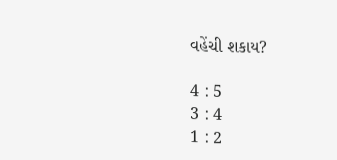વહેંચી શકાય?

4 : 5
3 : 4
1 : 2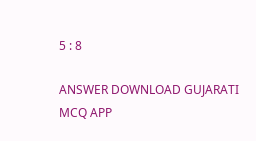5 : 8

ANSWER DOWNLOAD GUJARATI MCQ APP